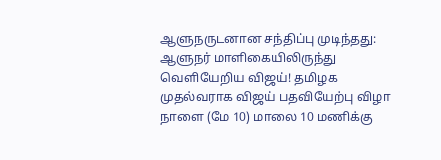ஆளுநருடனான சந்திப்பு முடிந்தது: ஆளுநர் மாளிகையிலிருந்து வெளியேறிய விஜய்! தமிழக முதல்வராக விஜய் பதவியேற்பு விழா நாளை (மே 10) மாலை 10 மணிக்கு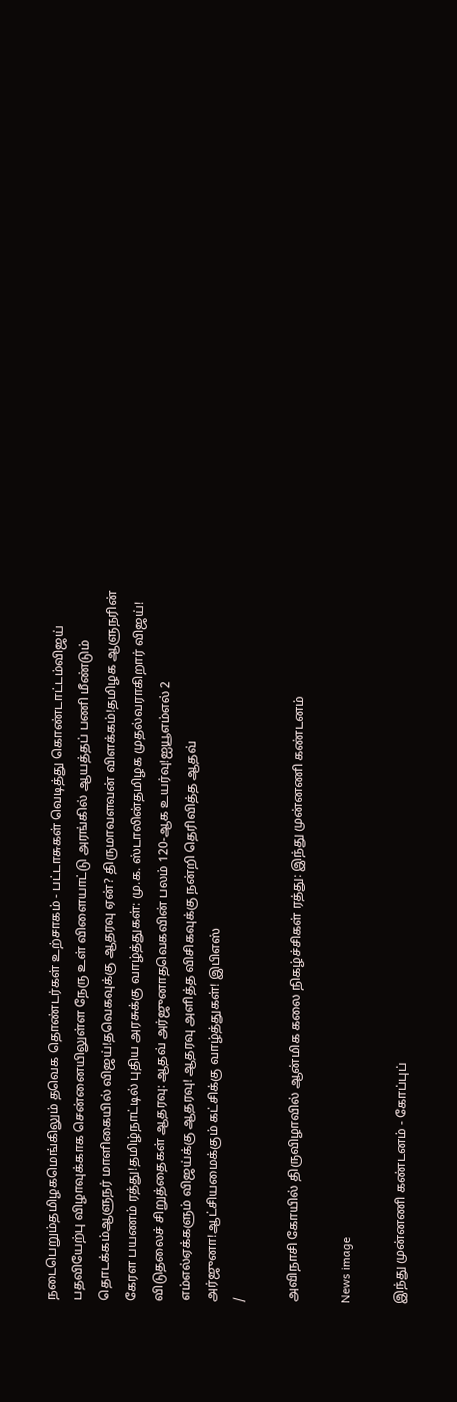நடைபெறும்தமிழகமெங்கிலும் தவெக தொண்டர்கள் உற்சாகம் - பட்டாசுகள் வெடித்து கொண்டாட்டம்விஜய் பதவியேற்பு விழாவுக்காக சென்னையிலுள்ள நேரு உள் விளையாட்டு அரங்கில் ஆயத்தப் பணி மீண்டும் தொடக்கம்ஆளுநர் மாளிகையில் விஜய்!தவெகவுக்கு ஆதரவு ஏன்? திருமாவளவன் விளக்கம்!தமிழக ஆளுநரின் கேரள பயணம் ரத்து!தமிழ்நாட்டில் புதிய அரசுக்கு வாழ்த்துகள்: மு.க. ஸ்டாலின்தமிழக முதல்வராகிறார் விஜய்! விடுதலைச் சிறுத்தைகள் ஆதரவு: ஆதவ் அர்ஜுனாதவெகவின் பலம் 120-ஆக உயர்வு!ஐயூஎம்எல் 2 எம்எல்ஏக்களும் விஜய்க்கு ஆதரவு! ஆதரவு அளித்த விசிகவுக்கு நன்றி தெரிவித்த ஆதவ் அர்ஜுனா!ஆட்சியமைக்கும் கட்சிக்கு வாழ்த்துகள்! இபிஎஸ்
/

அவிநாசி கோயில் திருவிழாவில் ஆன்மிக கலை நிகழ்ச்சிகள் ரத்து: இந்து முன்னணி கண்டனம்

News image

இந்து முன்னணி கண்டனம் - கோப்புப்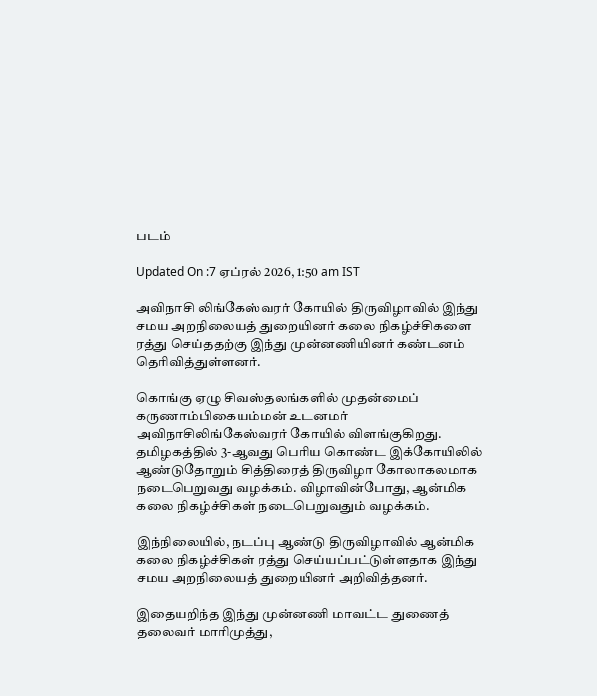படம்

Updated On :7 ஏப்ரல் 2026, 1:50 am IST

அவிநாசி லிங்கேஸ்வரர் கோயில் திருவிழாவில் இந்து சமய அறநிலையத் துறையினர் கலை நிகழ்ச்சிகளை ரத்து செய்ததற்கு இந்து முன்னணியினர் கண்டனம் தெரிவித்துள்ளனர்.

கொங்கு ஏழு சிவஸ்தலங்களில் முதன்மைப் கருணாம்பிகையம்மன் உடனமர் அவிநாசிலிங்கேஸ்வரர் கோயில் விளங்குகிறது. தமிழகத்தில் 3-ஆவது பெரிய கொண்ட இக்கோயிலில் ஆண்டுதோறும் சித்திரைத் திருவிழா கோலாகலமாக நடைபெறுவது வழக்கம். விழாவின்போது, ஆன்மிக கலை நிகழ்ச்சிகள் நடைபெறுவதும் வழக்கம்.

இந்நிலையில், நடப்பு ஆண்டு திருவிழாவில் ஆன்மிக கலை நிகழ்ச்சிகள் ரத்து செய்யப்பட்டுள்ளதாக இந்து சமய அறநிலையத் துறையினர் அறிவித்தனர்.

இதையறிந்த இந்து முன்னணி மாவட்ட துணைத் தலைவர் மாரிமுத்து,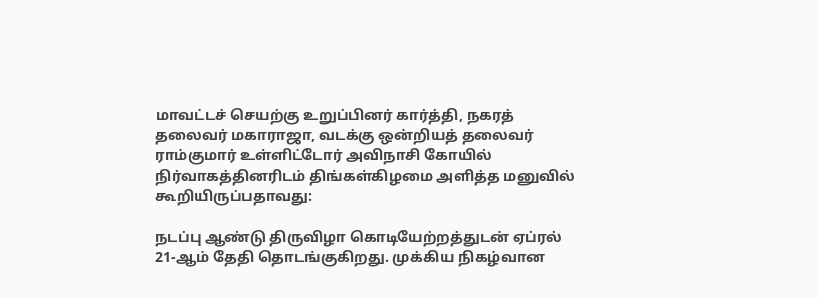மாவட்டச் செயற்கு உறுப்பினர் கார்த்தி, நகரத் தலைவர் மகாராஜா, வடக்கு ஒன்றியத் தலைவர் ராம்குமார் உள்ளிட்டோர் அவிநாசி கோயில் நிர்வாகத்தினரிடம் திங்கள்கிழமை அளித்த மனுவில் கூறியிருப்பதாவது:

நடப்பு ஆண்டு திருவிழா கொடியேற்றத்துடன் ஏப்ரல் 21-ஆம் தேதி தொடங்குகிறது. முக்கிய நிகழ்வான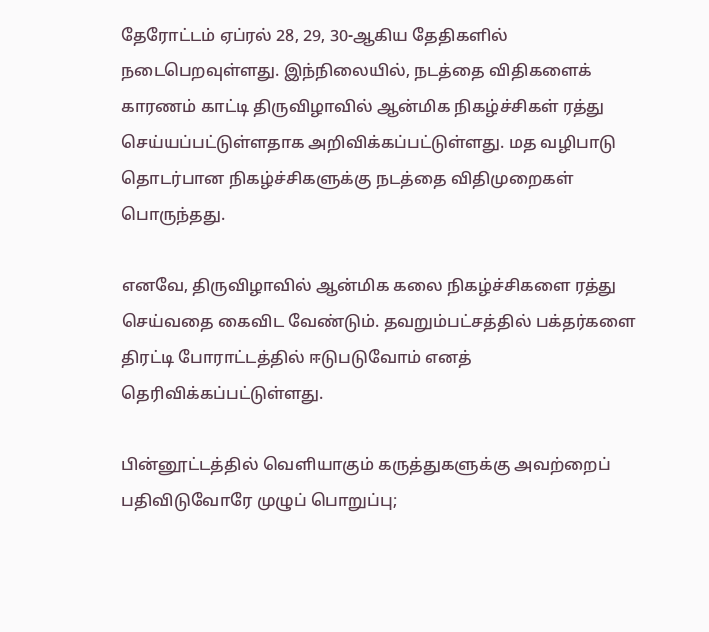தேரோட்டம் ஏப்ரல் 28, 29, 30-ஆகிய தேதிகளில் நடைபெறவுள்ளது. இந்நிலையில், நடத்தை விதிகளைக் காரணம் காட்டி திருவிழாவில் ஆன்மிக நிகழ்ச்சிகள் ரத்து செய்யப்பட்டுள்ளதாக அறிவிக்கப்பட்டுள்ளது. மத வழிபாடு தொடர்பான நிகழ்ச்சிகளுக்கு நடத்தை விதிமுறைகள் பொருந்தது.

எனவே, திருவிழாவில் ஆன்மிக கலை நிகழ்ச்சிகளை ரத்து செய்வதை கைவிட வேண்டும். தவறும்பட்சத்தில் பக்தர்களை திரட்டி போராட்டத்தில் ஈடுபடுவோம் எனத் தெரிவிக்கப்பட்டுள்ளது.

பின்னூட்டத்தில் வெளியாகும் கருத்துகளுக்கு அவற்றைப் பதிவிடுவோரே முழுப் பொறுப்பு;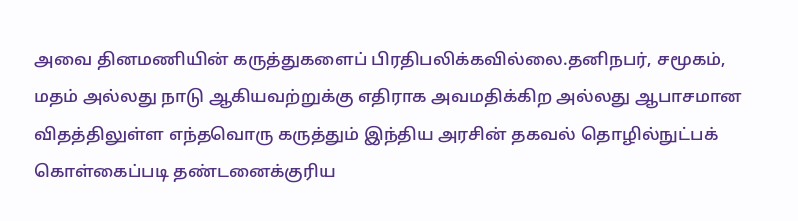அவை தினமணியின் கருத்துகளைப் பிரதிபலிக்கவில்லை.தனிநபர், சமூகம், மதம் அல்லது நாடு ஆகியவற்றுக்கு எதிராக அவமதிக்கிற அல்லது ஆபாசமான விதத்திலுள்ள எந்தவொரு கருத்தும் இந்திய அரசின் தகவல் தொழில்நுட்பக் கொள்கைப்படி தண்டனைக்குரிய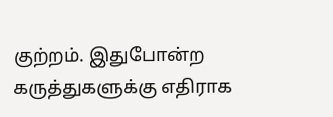குற்றம். இதுபோன்ற கருத்துகளுக்கு எதிராக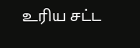உரிய சட்ட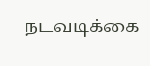நடவடிக்கை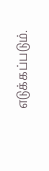எடுக்கப்படும்.